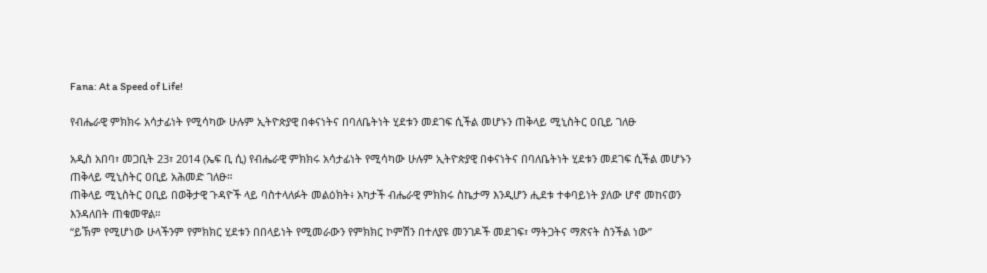Fana: At a Speed of Life!

የብሔራዊ ምክክሩ አሳታፊነት የሚሳካው ሁሉም ኢትዮጵያዊ በቀናነትና በባለቤትነት ሂደቱን መደገፍ ሲችል መሆኑን ጠቅላይ ሚኒስትር ዐቢይ ገለፁ

አዲስ አበባ፣ መጋቢት 23፣ 2014 (ኤፍ ቢ ሲ) የብሔራዊ ምክክሩ አሳታፊነት የሚሳካው ሁሉም ኢትዮጵያዊ በቀናነትና በባለቤትነት ሂደቱን መደገፍ ሲችል መሆኑን ጠቅላይ ሚኒስትር ዐቢይ አሕመድ ገለፁ።
ጠቅላይ ሚኒስትር ዐቢይ በወቅታዊ ጉዳዮች ላይ ባስተላለፉት መልዕክት፥ አካታች ብሔራዊ ምክክሩ ስኬታማ እንዲሆን ሒደቱ ተቀባይነት ያለው ሆኖ መከናወን እንዳለበት ጠቁመዋል።
“ይኽም የሚሆነው ሁላችንም የምክክር ሂደቱን በበላይነት የሚመራውን የምክክር ኮምሽን በተለያዩ መንገዶች መደገፍ፣ ማትጋትና ማጽናት ስንችል ነው”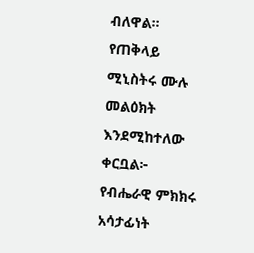ብለዋል።
የጠቅላይ ሚኒስትሩ ሙሉ መልዕክት እንደሚከተለው ቀርቧል፦
የብሔራዊ ምክክሩ አሳታፊነት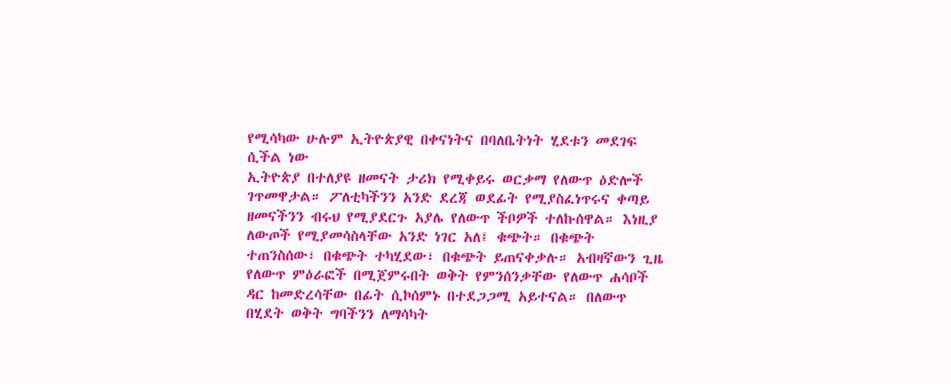የሚሳካው ሁሉም ኢትዮጵያዊ በቀናነትና በባለቤትነት ሂደቱን መደገፍ ሲችል ነው
ኢትዮጵያ በተለያዩ ዘመናት ታሪክ የሚቀይሩ ወርቃማ የለውጥ ዕድሎች ገጥመዋታል። ፖለቲካችንን አንድ ደረጃ ወደፊት የሚያስፈነጥሩና ቀጣይ ዘመናችንን ብሩህ የሚያደርጉ አያሌ የለውጥ ችቦዎች ተለኩሰዋል። እነዚያ ለውጦች የሚያመሳስላቸው አንድ ነገር አለ፤ ቁጭት። በቁጭት ተጠንስሰው፣ በቁጭት ተካሂደው፣ በቁጭት ይጠናቀቃሉ። አብዛኛውን ጊዜ የለውጥ ምዕራፎች በሚጀምሩበት ወቅት የምንሰንቃቸው የለውጥ ሐሳቦች ዳር ከመድረሳቸው በፊት ሲኮሰምኑ በተደጋጋሚ አይተናል። በለውጥ በሂደት ወቅት ግባችንን ለማሳካት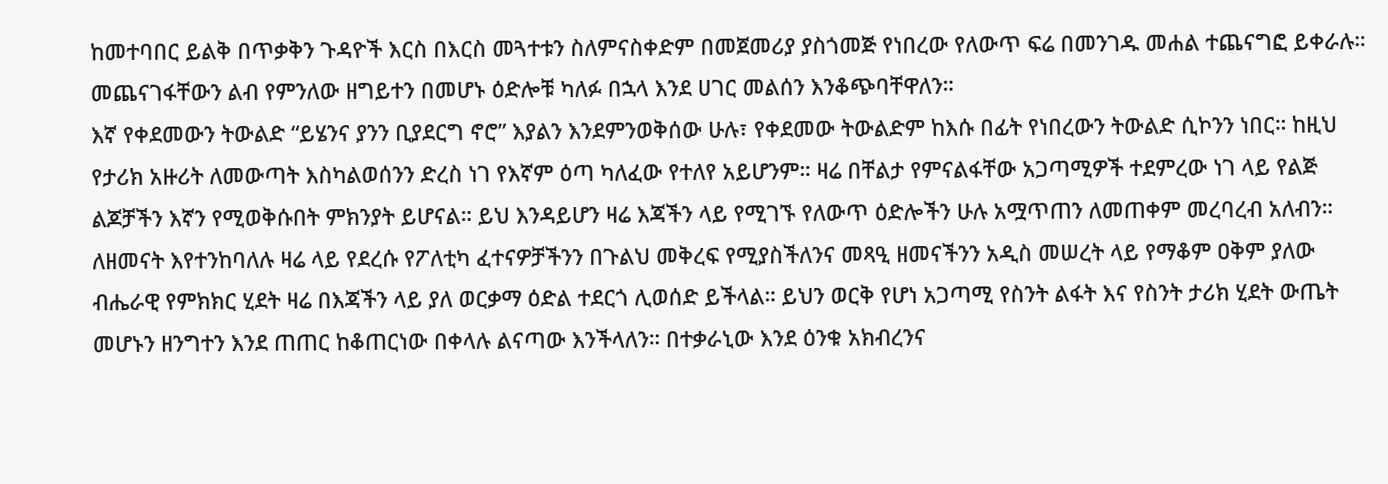ከመተባበር ይልቅ በጥቃቅን ጉዳዮች እርስ በእርስ መጓተቱን ስለምናስቀድም በመጀመሪያ ያስጎመጅ የነበረው የለውጥ ፍሬ በመንገዱ መሐል ተጨናግፎ ይቀራሉ። መጨናገፋቸውን ልብ የምንለው ዘግይተን በመሆኑ ዕድሎቹ ካለፉ በኋላ እንደ ሀገር መልሰን እንቆጭባቸዋለን።
እኛ የቀደመውን ትውልድ “ይሄንና ያንን ቢያደርግ ኖሮ” እያልን እንደምንወቅሰው ሁሉ፣ የቀደመው ትውልድም ከእሱ በፊት የነበረውን ትውልድ ሲኮንን ነበር። ከዚህ የታሪክ አዙሪት ለመውጣት እስካልወሰንን ድረስ ነገ የእኛም ዕጣ ካለፈው የተለየ አይሆንም። ዛሬ በቸልታ የምናልፋቸው አጋጣሚዎች ተደምረው ነገ ላይ የልጅ ልጆቻችን እኛን የሚወቅሱበት ምክንያት ይሆናል። ይህ እንዳይሆን ዛሬ እጃችን ላይ የሚገኙ የለውጥ ዕድሎችን ሁሉ አሟጥጠን ለመጠቀም መረባረብ አለብን።
ለዘመናት እየተንከባለሉ ዛሬ ላይ የደረሱ የፖለቲካ ፈተናዎቻችንን በጉልህ መቅረፍ የሚያስችለንና መጻዒ ዘመናችንን አዲስ መሠረት ላይ የማቆም ዐቅም ያለው ብሔራዊ የምክክር ሂደት ዛሬ በእጃችን ላይ ያለ ወርቃማ ዕድል ተደርጎ ሊወሰድ ይችላል። ይህን ወርቅ የሆነ አጋጣሚ የስንት ልፋት እና የስንት ታሪክ ሂደት ውጤት መሆኑን ዘንግተን እንደ ጠጠር ከቆጠርነው በቀላሉ ልናጣው እንችላለን። በተቃራኒው እንደ ዕንቁ አክብረንና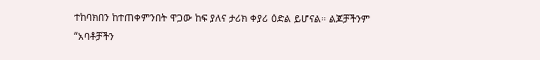ተከባክበን ከተጠቀምንበት ዋጋው ከፍ ያለና ታሪክ ቀያሪ ዕድል ይሆናል። ልጆቻችንም “አባቶቻችን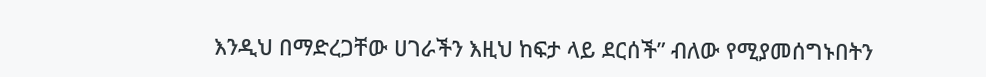እንዲህ በማድረጋቸው ሀገራችን እዚህ ከፍታ ላይ ደርሰች” ብለው የሚያመሰግኑበትን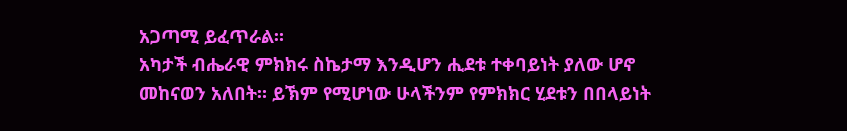አጋጣሚ ይፈጥራል።
አካታች ብሔራዊ ምክክሩ ስኬታማ እንዲሆን ሒደቱ ተቀባይነት ያለው ሆኖ መከናወን አለበት። ይኽም የሚሆነው ሁላችንም የምክክር ሂደቱን በበላይነት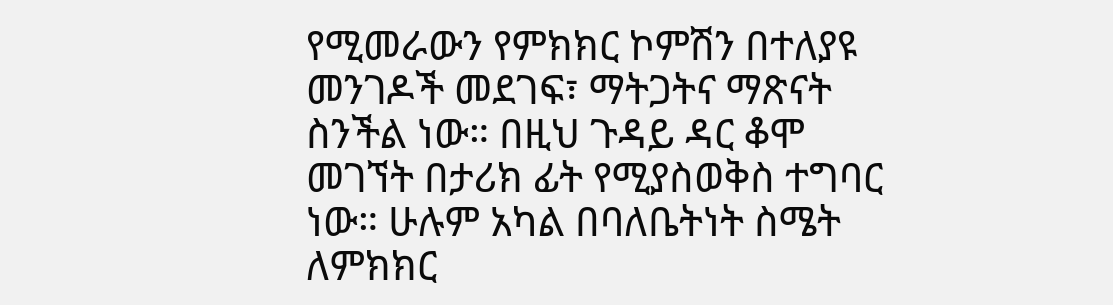የሚመራውን የምክክር ኮምሽን በተለያዩ መንገዶች መደገፍ፣ ማትጋትና ማጽናት ስንችል ነው። በዚህ ጉዳይ ዳር ቆሞ መገኘት በታሪክ ፊት የሚያስወቅስ ተግባር ነው። ሁሉም አካል በባለቤትነት ስሜት ለምክክር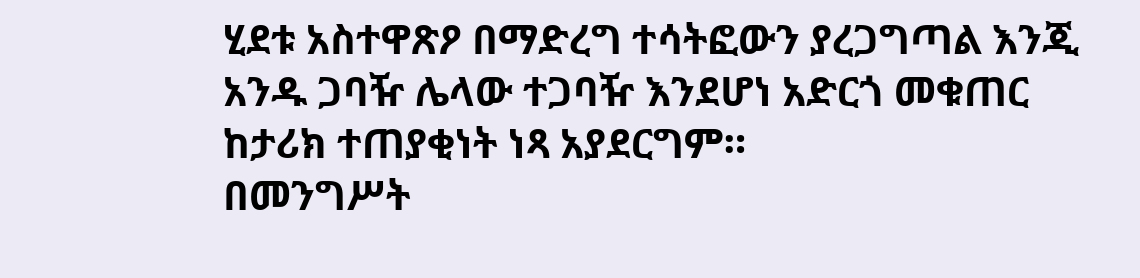ሂደቱ አስተዋጽዖ በማድረግ ተሳትፎውን ያረጋግጣል እንጂ አንዱ ጋባዥ ሌላው ተጋባዥ እንደሆነ አድርጎ መቁጠር ከታሪክ ተጠያቂነት ነጻ አያደርግም።
በመንግሥት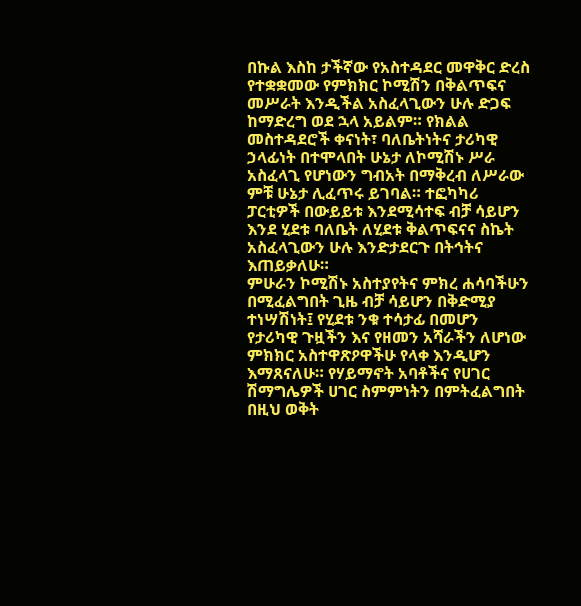በኩል እስከ ታችኛው የአስተዳደር መዋቅር ድረስ የተቋቋመው የምክክር ኮሚሽን በቅልጥፍና መሥራት እንዲችል አስፈላጊውን ሁሉ ድጋፍ ከማድረግ ወደ ኋላ አይልም። የክልል መስተዳደሮች ቀናነት፣ ባለቤትነትና ታሪካዊ ኃላፊነት በተሞላበት ሁኔታ ለኮሚሽኑ ሥራ አስፈላጊ የሆነውን ግብአት በማቅረብ ለሥራው ምቹ ሁኔታ ሊፈጥሩ ይገባል። ተፎካካሪ ፓርቲዎች በውይይቱ እንደሚሳተፍ ብቻ ሳይሆን እንደ ሂደቱ ባለቤት ለሂደቱ ቅልጥፍናና ስኬት አስፈላጊውን ሁሉ እንድታደርጉ በትኅትና እጠይቃለሁ።
ምሁራን ኮሚሽኑ አስተያየትና ምክረ ሐሳባችሁን በሚፈልግበት ጊዜ ብቻ ሳይሆን በቅድሚያ ተነሣሽነት፤ የሂደቱ ንቁ ተሳታፊ በመሆን የታሪካዊ ጉዟችን እና የዘመን አሻራችን ለሆነው ምክክር አስተዋጽዖዋችሁ የላቀ እንዲሆን እማጸናለሁ። የሃይማኖት አባቶችና የሀገር ሽማግሌዎች ሀገር ስምምነትን በምትፈልግበት በዚህ ወቅት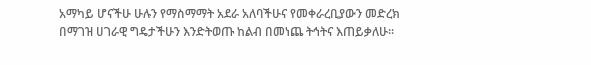አማካይ ሆናችሁ ሁሉን የማስማማት አደራ አለባችሁና የመቀራረቢያውን መድረክ በማገዝ ሀገራዊ ግዴታችሁን እንድትወጡ ከልብ በመነጨ ትኅትና እጠይቃለሁ።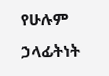የሁሉም ኃላፊትነት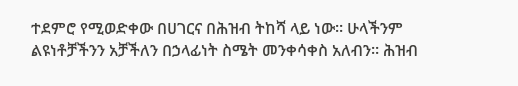ተደምሮ የሚወድቀው በሀገርና በሕዝብ ትከሻ ላይ ነው። ሁላችንም ልዩነቶቻችንን አቻችለን በኃላፊነት ስሜት መንቀሳቀስ አለብን። ሕዝብ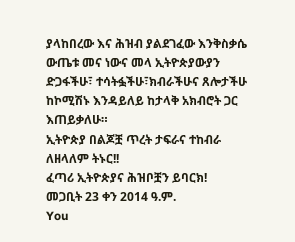ያላከበረው እና ሕዝብ ያልደገፈው እንቅስቃሴ ውጤቱ መና ነውና መላ ኢትዮጵያውያን ድጋፋችሁ፣ ተሳትፏችሁ፣ክብራችሁና ጸሎታችሁ ከኮሚሽኑ እንዳይለይ ከታላቅ አክብሮት ጋር እጠይቃለሁ።
ኢትዮጵያ በልጆቿ ጥረት ታፍራና ተከብራ ለዘላለም ትኑር!!
ፈጣሪ ኢትዮጵያና ሕዝቦቿን ይባርክ!
መጋቢት 23 ቀን 2014 ዓ.ም.
You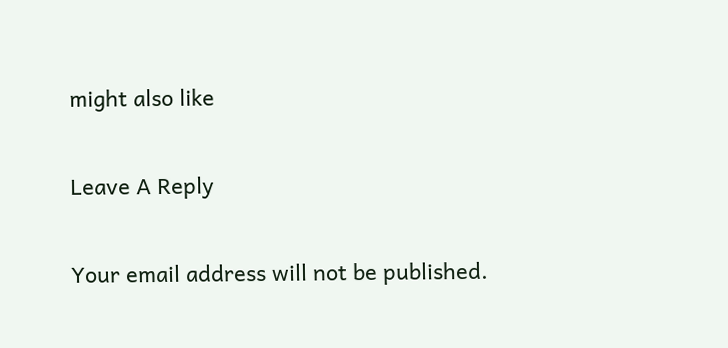might also like

Leave A Reply

Your email address will not be published.